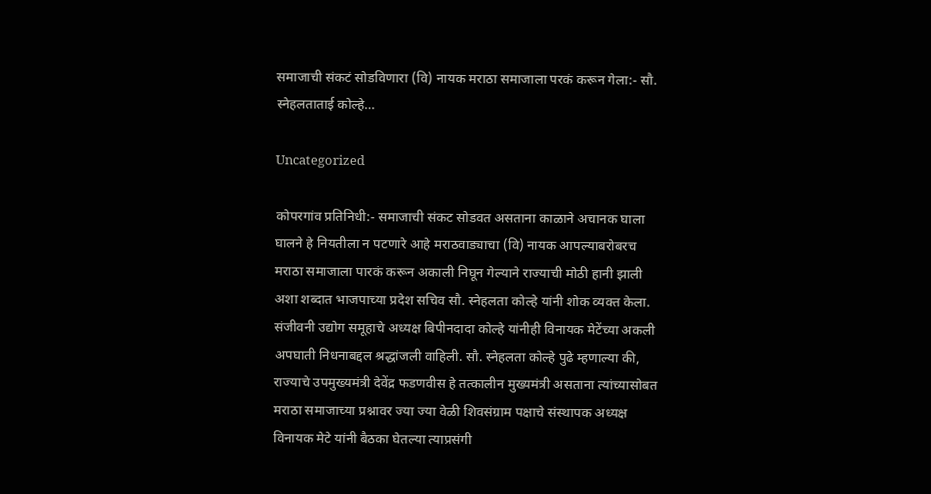समाजाची संकटं सोडविणारा (वि) नायक मराठा समाजाला परकं करून गेला:- सौ. स्नेहलताताई कोल्हे…

Uncategorized

कोपरगांव प्रतिनिधी:- समाजाची संकट सोडवत असताना काळाने अचानक घाला घालने हे नियतीला न पटणारे आहे मराठवाड्याचा (वि) नायक आपल्याबरोबरच मराठा समाजाला पारकं करून अकाली निघून गेल्याने राज्याची मोठी हानी झाली अशा शब्दात भाजपाच्या प्रदेश सचिव सौ. स्नेहलता कोल्हे यांनी शोक व्यक्त केला. संजीवनी उद्योग समूहाचे अध्यक्ष बिपीनदादा कोल्हे यांनीही विनायक मेटेंच्या अकली अपघाती निधनाबद्दल श्रद्धांजली वाहिली. सौ. स्नेहलता कोल्हे पुढे म्हणाल्या की, राज्याचे उपमुख्यमंत्री देवेंद्र फडणवीस हे तत्कालीन मुख्यमंत्री असताना त्यांच्यासोबत मराठा समाजाच्या प्रश्नावर ज्या ज्या वेळी शिवसंग्राम पक्षाचे संस्थापक अध्यक्ष विनायक मेटे यांनी बैठका घेतल्या त्याप्रसंगी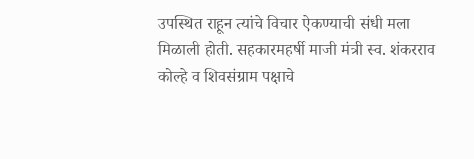उपस्थित राहून त्यांचे विचार ऐकण्याची संधी मला मिळाली होती. सहकारमहर्षी माजी मंत्री स्व. शंकरराव कोल्हे व शिवसंग्राम पक्षाचे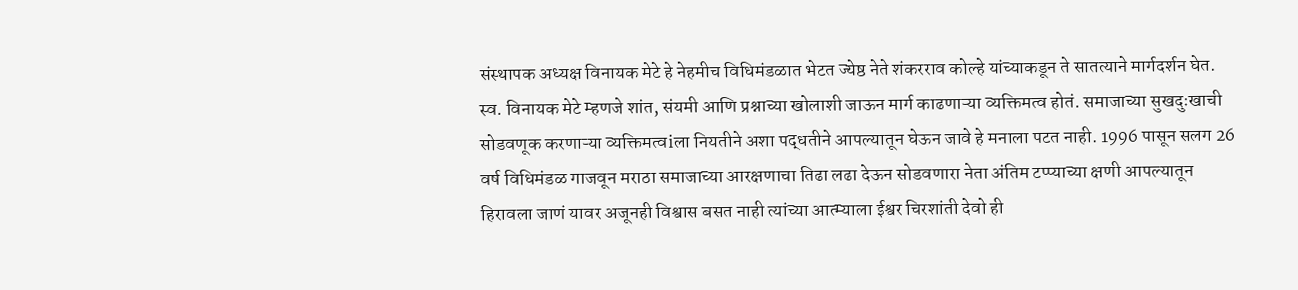संस्थापक अध्यक्ष विनायक मेटे हे नेहमीच विधिमंडळात भेटत ज्येष्ठ नेते शंकरराव कोल्हे यांच्याकडून ते सातत्याने मार्गदर्शन घेत. स्व. विनायक मेटे म्हणजे शांत, संयमी आणि प्रश्नाच्या खोलाशी जाऊन मार्ग काढणाऱ्या व्यक्तिमत्व होतं. समाजाच्या सुखदुःखाची सोडवणूक करणाऱ्या व्यक्तिमत्वiला नियतीने अशा पद्धतीने आपल्यातून घेऊन जावे हे मनाला पटत नाही. 1996 पासून सलग 26 वर्ष विधिमंडळ गाजवून मराठा समाजाच्या आरक्षणाचा तिढा लढा देऊन सोडवणारा नेता अंतिम टप्प्याच्या क्षणी आपल्यातून हिरावला जाणं यावर अजूनही विश्वास बसत नाही त्यांच्या आत्म्याला ईश्वर चिरशांती देवो ही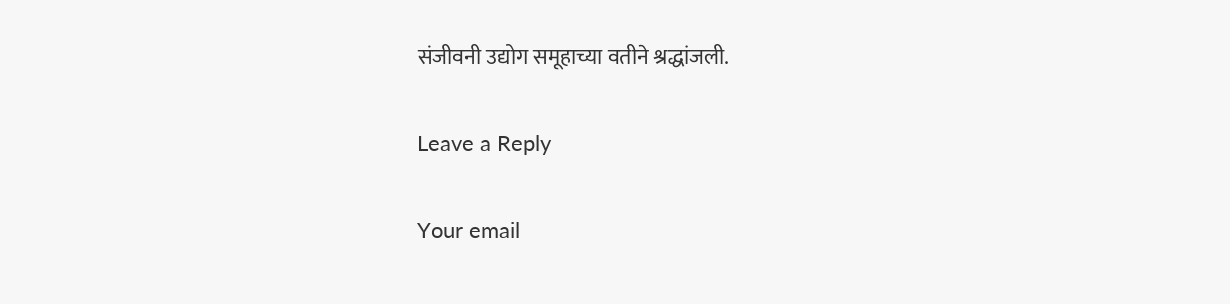संजीवनी उद्योग समूहाच्या वतीने श्रद्धांजली.

Leave a Reply

Your email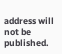address will not be published.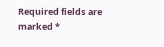Required fields are marked *